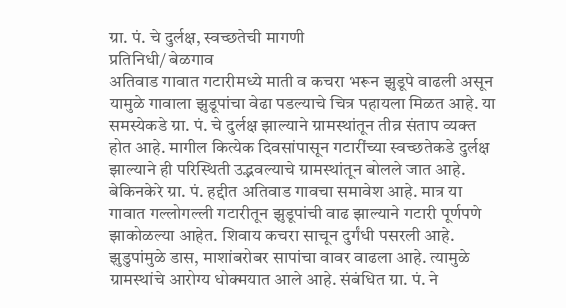ग्रा. पं. चे दुर्लक्ष, स्वच्छतेची मागणी
प्रतिनिधी/ बेळगाव
अतिवाड गावात गटारीमध्ये माती व कचरा भरून झुडूपे वाढली असून यामुळे गावाला झुडूपांचा वेढा पडल्याचे चित्र पहायला मिळत आहे. या समस्येकडे ग्रा. पं. चे दुर्लक्ष झाल्याने ग्रामस्थांतून तीव्र संताप व्यक्त होत आहे. मागील कित्येक दिवसांपासून गटारींच्या स्वच्छतेकडे दुर्लक्ष झाल्याने ही परिस्थिती उद्भवल्याचे ग्रामस्थांतून बोलले जात आहे.
बेकिनकेरे ग्रा. पं. हद्दीत अतिवाड गावचा समावेश आहे. मात्र या गावात गल्लोगल्ली गटारीतून झुडूपांची वाढ झाल्याने गटारी पूर्णपणे झाकोळल्या आहेत. शिवाय कचरा साचून दुर्गंधी पसरली आहे. झुडुपांमुळे डास, माशांबरोबर सापांचा वावर वाढला आहे. त्यामुळे ग्रामस्थांचे आरोग्य धोक्मयात आले आहे. संबंधित ग्रा. पं. ने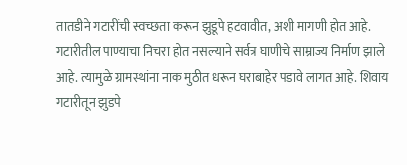तातडीने गटारींची स्वच्छता करून झुडूपे हटवावीत, अशी मागणी होत आहे.
गटारीतील पाण्याचा निचरा होत नसल्याने सर्वत्र घाणीचे साम्राज्य निर्माण झाले आहे. त्यामुळे ग्रामस्थांना नाक मुठीत धरून घराबाहेर पडावे लागत आहे. शिवाय गटारीतून झुडपे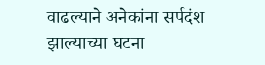वाढल्याने अनेकांना सर्पदंश झाल्याच्या घटना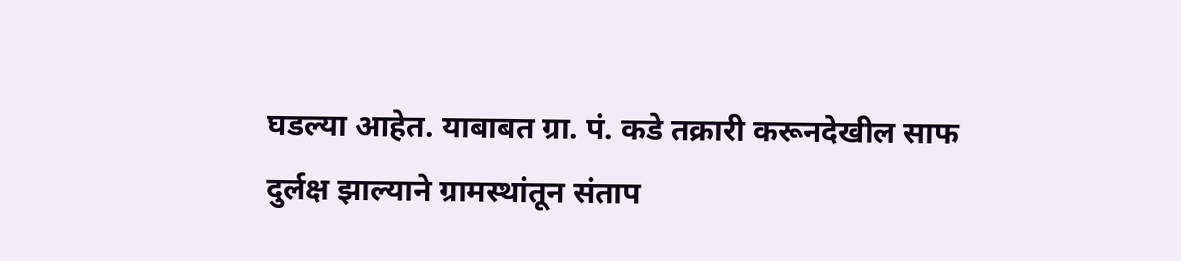घडल्या आहेत. याबाबत ग्रा. पं. कडे तक्रारी करूनदेखील साफ दुर्लक्ष झाल्याने ग्रामस्थांतून संताप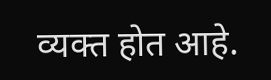व्यक्त होत आहे.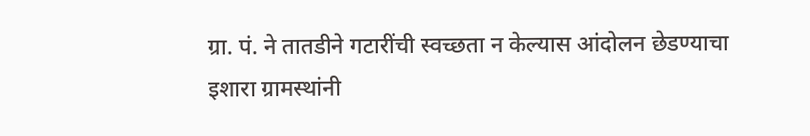ग्रा. पं. ने तातडीने गटारींची स्वच्छता न केल्यास आंदोलन छेडण्याचा इशारा ग्रामस्थांनी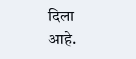दिला आहे.